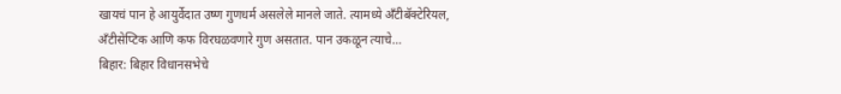खायचं पान हे आयुर्वेदात उष्ण गुणधर्म असलेले मानले जाते. त्यामध्ये अँटीबॅक्टेरियल, अँटीसेप्टिक आणि कफ विरघळवणारे गुण असतात. पान उकळून त्याचे…
बिहार: बिहार विधानसभेचे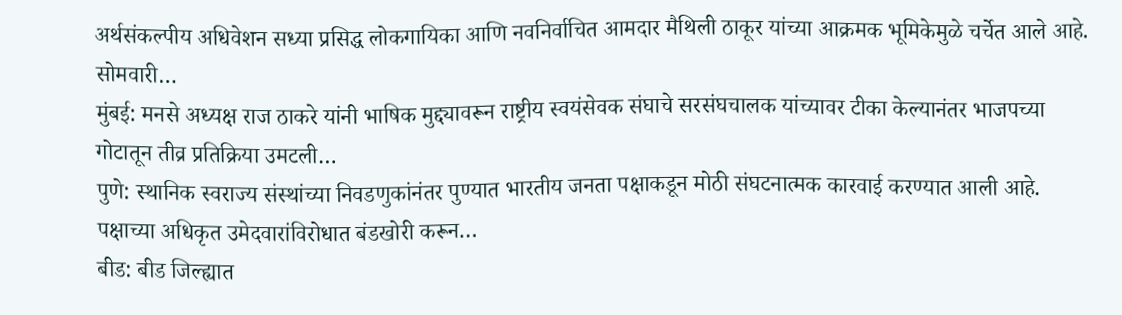अर्थसंकल्पीय अधिवेशन सध्या प्रसिद्ध लोकगायिका आणि नवनिर्वाचित आमदार मैथिली ठाकूर यांच्या आक्रमक भूमिकेमुळे चर्चेत आले आहे. सोमवारी…
मुंबई: मनसे अध्यक्ष राज ठाकरे यांनी भाषिक मुद्द्यावरून राष्ट्रीय स्वयंसेवक संघाचे सरसंघचालक यांच्यावर टीका केल्यानंतर भाजपच्या गोटातून तीव्र प्रतिक्रिया उमटली…
पुणे: स्थानिक स्वराज्य संस्थांच्या निवडणुकांनंतर पुण्यात भारतीय जनता पक्षाकडून मोठी संघटनात्मक कारवाई करण्यात आली आहे. पक्षाच्या अधिकृत उमेदवारांविरोधात बंडखोरी करून…
बीड: बीड जिल्ह्यात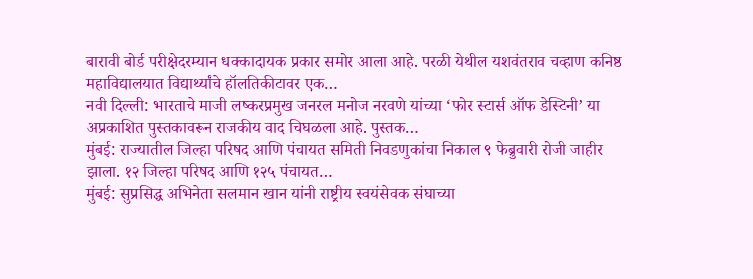बारावी बोर्ड परीक्षेदरम्यान धक्कादायक प्रकार समोर आला आहे. परळी येथील यशवंतराव चव्हाण कनिष्ठ महाविद्यालयात विद्यार्थ्यांचे हॉलतिकीटावर एक…
नवी दिल्ली: भारताचे माजी लष्करप्रमुख जनरल मनोज नरवणे यांच्या ‘फोर स्टार्स ऑफ डेस्टिनी’ या अप्रकाशित पुस्तकावरून राजकीय वाद चिघळला आहे. पुस्तक…
मुंबई: राज्यातील जिल्हा परिषद आणि पंचायत समिती निवडणुकांचा निकाल ९ फेब्रुवारी रोजी जाहीर झाला. १२ जिल्हा परिषद आणि १२५ पंचायत…
मुंबई: सुप्रसिद्ध अभिनेता सलमान खान यांनी राष्ट्रीय स्वयंसेवक संघाच्या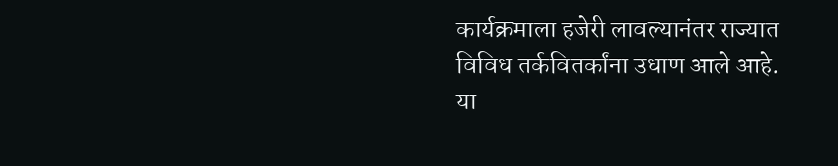कार्यक्रमाला हजेरी लावल्यानंतर राज्यात विविध तर्कवितर्कांना उधाण आले आहे. या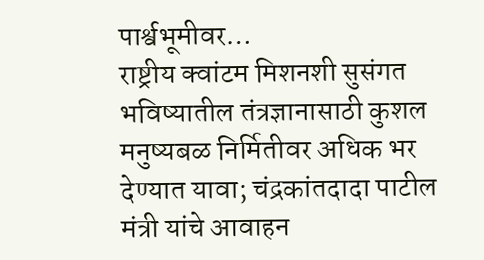पार्श्वभूमीवर…
राष्ट्रीय क्वांटम मिशनशी सुसंगत भविष्यातील तंत्रज्ञानासाठी कुशल मनुष्यबळ निर्मितीवर अधिक भर देण्यात यावा; चंद्रकांतदादा पाटील मंत्री यांचे आवाहन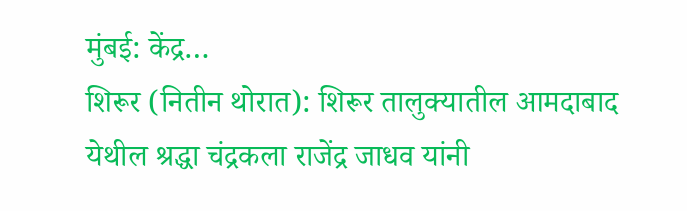मुंबई: केंद्र…
शिरूर (नितीन थोरात): शिरूर तालुक्यातील आमदाबाद येथील श्रद्धा चंद्रकला राजेंद्र जाधव यांनी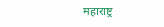महाराष्ट्र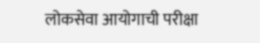लोकसेवा आयोगाची परीक्षा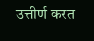उत्तीर्ण करत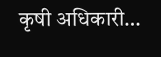कृषी अधिकारी…